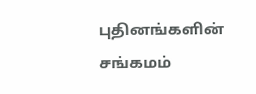புதினங்களின் சங்கமம்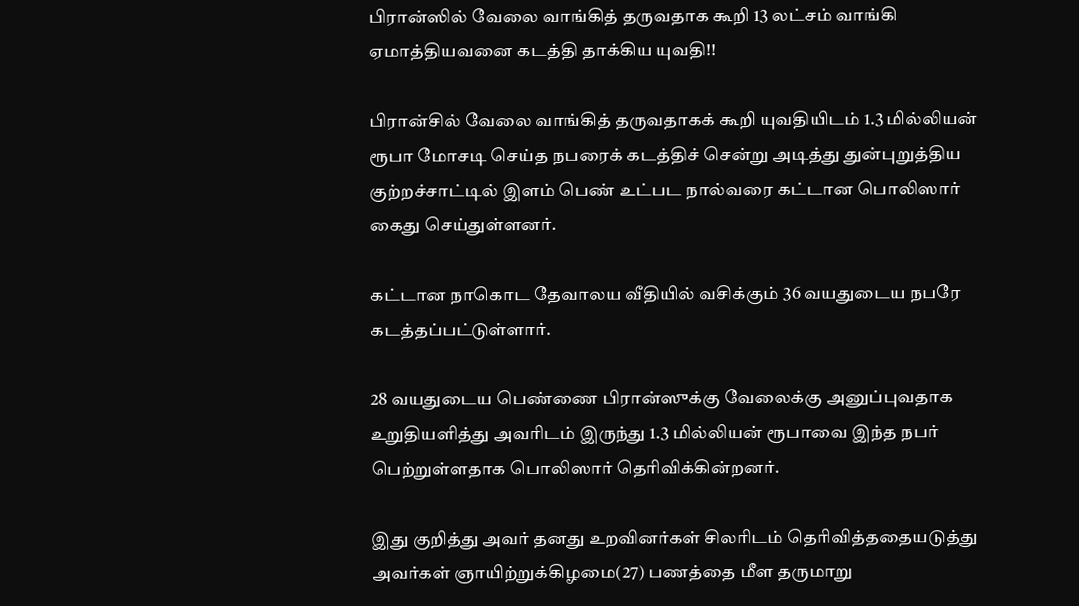பிரான்ஸில் வேலை வாங்கித் தருவதாக கூறி 13 லட்சம் வாங்கி ஏமாத்தியவனை கடத்தி தாக்கிய யுவதி!!

பிரான்சில் வேலை வாங்கித் தருவதாகக் கூறி யுவதியிடம் 1.3 மில்லியன் ரூபா மோசடி செய்த நபரைக் கடத்திச் சென்று அடித்து துன்புறுத்திய குற்றச்சாட்டில் இளம் பெண் உட்பட நால்வரை கட்டான பொலிஸார் கைது செய்துள்ளனர்.

கட்டான நாகொட தேவாலய வீதியில் வசிக்கும் 36 வயதுடைய நபரே கடத்தப்பட்டுள்ளார்.

28 வயதுடைய பெண்ணை பிரான்ஸுக்கு வேலைக்கு அனுப்புவதாக உறுதியளித்து அவரிடம் இருந்து 1.3 மில்லியன் ரூபாவை இந்த நபர் பெற்றுள்ளதாக பொலிஸார் தெரிவிக்கின்றனர்.

இது குறித்து அவர் தனது உறவினர்கள் சிலரிடம் தெரிவித்ததையடுத்து அவர்கள் ஞாயிற்றுக்கிழமை(27) பணத்தை மீள தருமாறு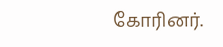கோரினர்.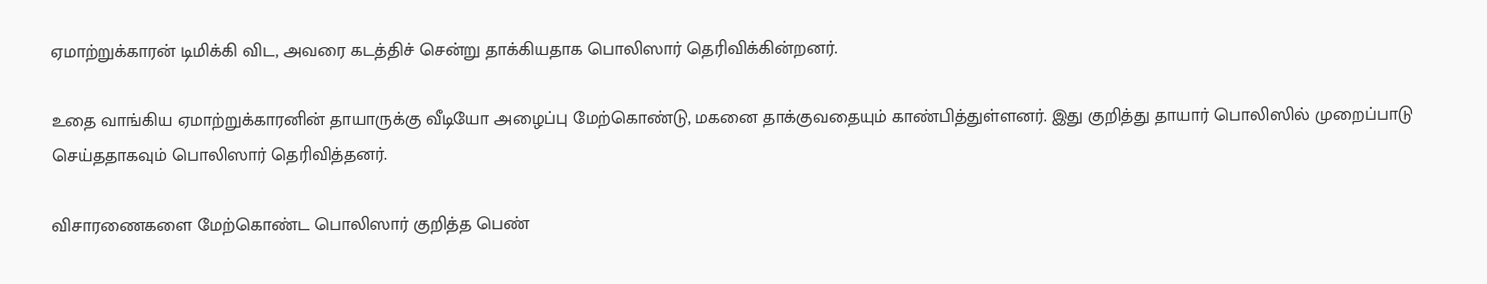ஏமாற்றுக்காரன் டிமிக்கி விட, அவரை கடத்திச் சென்று தாக்கியதாக பொலிஸார் தெரிவிக்கின்றனர்.

உதை வாங்கிய ஏமாற்றுக்காரனின் தாயாருக்கு வீடியோ அழைப்பு மேற்கொண்டு, மகனை தாக்குவதையும் காண்பித்துள்ளனர். இது குறித்து தாயார் பொலிஸில் முறைப்பாடு செய்ததாகவும் பொலிஸார் தெரிவித்தனர்.

விசாரணைகளை மேற்கொண்ட பொலிஸார் குறித்த பெண்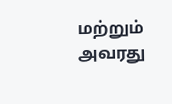மற்றும் அவரது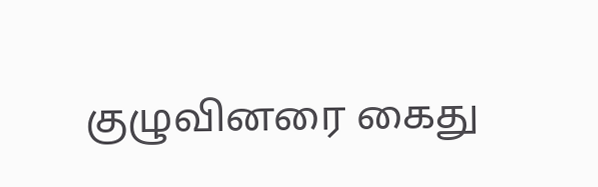குழுவினரை கைது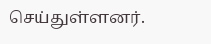செய்துள்ளனர்.